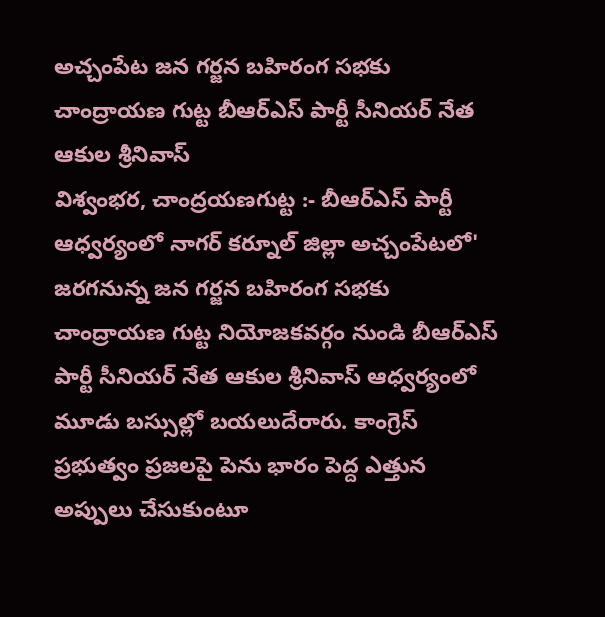అచ్చంపేట జన గర్జన బహిరంగ సభకు చాంద్రాయణ గుట్ట బీఆర్ఎస్ పార్టీ సీనియర్ నేత ఆకుల శ్రీనివాస్
విశ్వంభర, చాంద్రయణగుట్ట :- బీఆర్ఎస్ పార్టీ ఆధ్వర్యంలో నాగర్ కర్నూల్ జిల్లా అచ్చంపేటలో' జరగనున్న జన గర్జన బహిరంగ సభకు చాంద్రాయణ గుట్ట నియోజకవర్గం నుండి బీఆర్ఎస్ పార్టీ సీనియర్ నేత ఆకుల శ్రీనివాస్ ఆధ్వర్యంలో మూడు బస్సుల్లో బయలుదేరారు. కాంగ్రెస్ ప్రభుత్వం ప్రజలపై పెను భారం పెద్ద ఎత్తున అప్పులు చేసుకుంటూ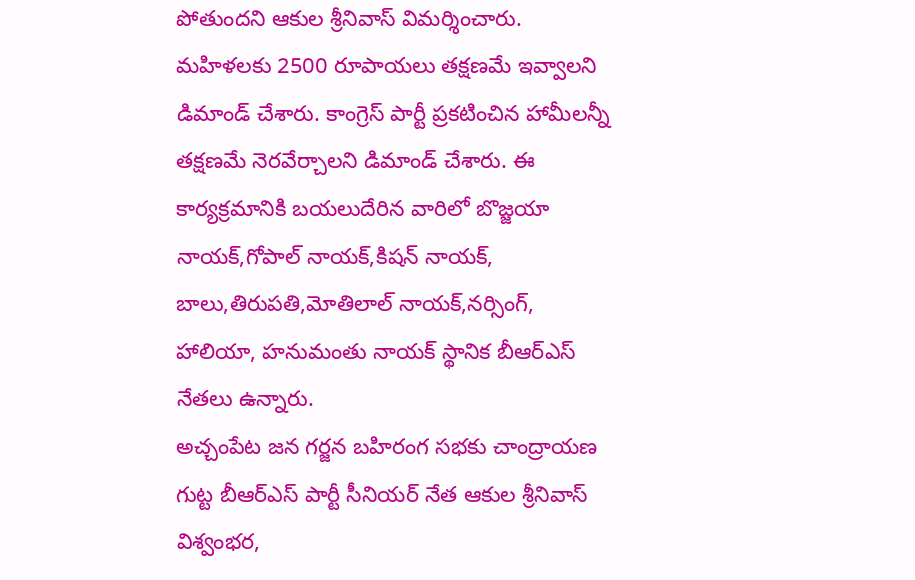పోతుందని ఆకుల శ్రీనివాస్ విమర్శించారు. మహిళలకు 2500 రూపాయలు తక్షణమే ఇవ్వాలని డిమాండ్ చేశారు. కాంగ్రెస్ పార్టీ ప్రకటించిన హామీలన్నీ తక్షణమే నెరవేర్చాలని డిమాండ్ చేశారు. ఈ కార్యక్రమానికి బయలుదేరిన వారిలో బొజ్జయా నాయక్,గోపాల్ నాయక్,కిషన్ నాయక్, బాలు,తిరుపతి,మోతిలాల్ నాయక్,నర్సింగ్, హాలియా, హనుమంతు నాయక్ స్థానిక బీఆర్ఎస్ నేతలు ఉన్నారు.
అచ్చంపేట జన గర్జన బహిరంగ సభకు చాంద్రాయణ గుట్ట బీఆర్ఎస్ పార్టీ సీనియర్ నేత ఆకుల శ్రీనివాస్
విశ్వంభర,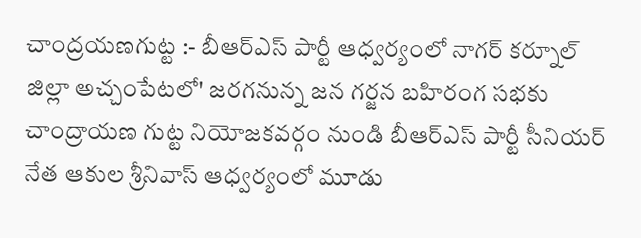చాంద్రయణగుట్ట :- బీఆర్ఎస్ పార్టీ ఆధ్వర్యంలో నాగర్ కర్నూల్ జిల్లా అచ్చంపేటలో' జరగనున్న జన గర్జన బహిరంగ సభకు చాంద్రాయణ గుట్ట నియోజకవర్గం నుండి బీఆర్ఎస్ పార్టీ సీనియర్ నేత ఆకుల శ్రీనివాస్ ఆధ్వర్యంలో మూడు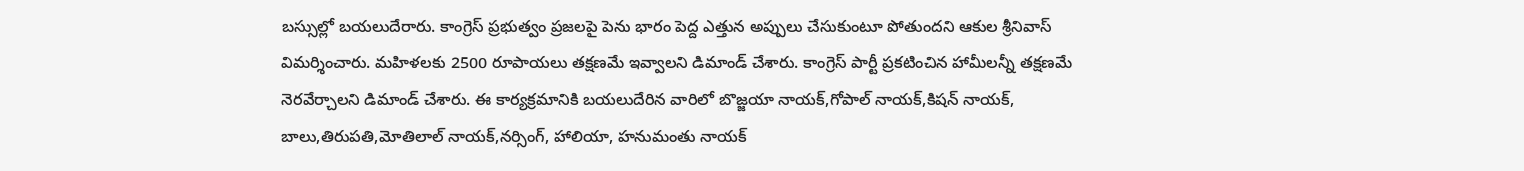బస్సుల్లో బయలుదేరారు. కాంగ్రెస్ ప్రభుత్వం ప్రజలపై పెను భారం పెద్ద ఎత్తున అప్పులు చేసుకుంటూ పోతుందని ఆకుల శ్రీనివాస్ విమర్శించారు. మహిళలకు 2500 రూపాయలు తక్షణమే ఇవ్వాలని డిమాండ్ చేశారు. కాంగ్రెస్ పార్టీ ప్రకటించిన హామీలన్నీ తక్షణమే నెరవేర్చాలని డిమాండ్ చేశారు. ఈ కార్యక్రమానికి బయలుదేరిన వారిలో బొజ్జయా నాయక్,గోపాల్ నాయక్,కిషన్ నాయక్, బాలు,తిరుపతి,మోతిలాల్ నాయక్,నర్సింగ్, హాలియా, హనుమంతు నాయక్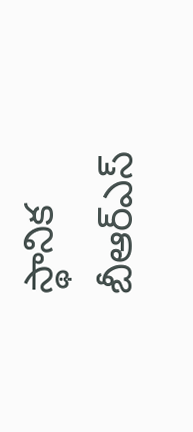స్థానిక బీఆర్ఎస్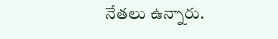నేతలు ఉన్నారు.